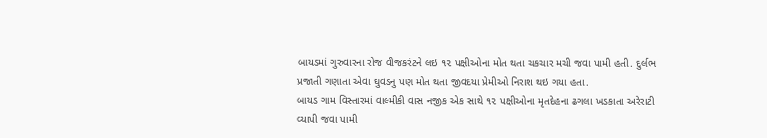બાયડમાં ગુરુવારના રોજ વીજકરંટને લઇ ૧૨ પક્ષીઓના મોત થતા ચકચાર મચી જવા પામી હતી. દુર્લભ પ્રજાતી ગણાતા એવા ઘુવડનુ પણ મોત થતા જીવદયા પ્રેમીઓ નિરાશ થઇ ગયા હતા.
બાયડ ગામ વિસ્તારમાં વાલ્મીકી વાસ નજીક એક સાથે ૧૨ પક્ષીઓના મૃતદેહના ઢગલા ખડકાતા અરેરાટી વ્યાપી જવા પામી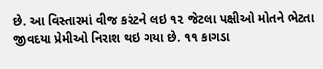છે. આ વિસ્તારમાં વીજ કરંટને લઇ ૧૨ જેટલા પક્ષીઓ મોતને ભેટતા જીવદયા પ્રેમીઓ નિરાશ થઇ ગયા છે. ૧૧ કાગડા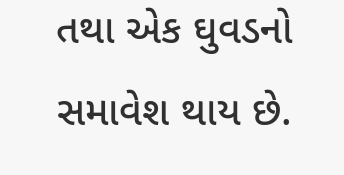તથા એક ઘુવડનો સમાવેશ થાય છે.